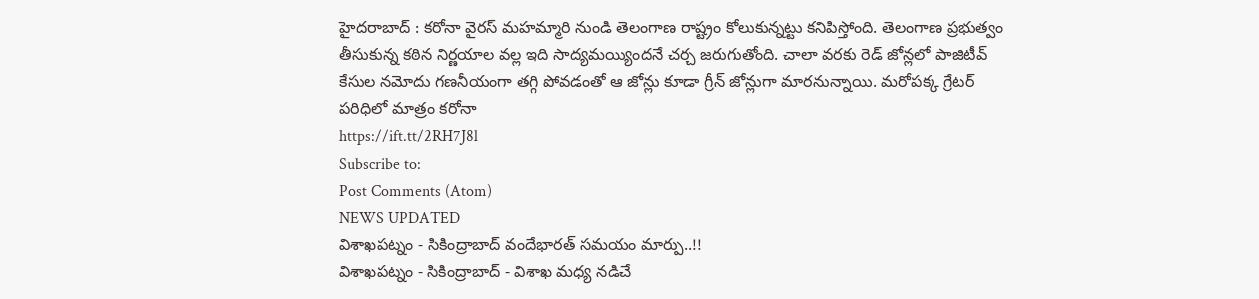హైదరాబాద్ : కరోనా వైరస్ మహమ్మారి నుండి తెలంగాణ రాష్ట్రం కోలుకున్నట్టు కనిపిస్తోంది. తెలంగాణ ప్రభుత్వం తీసుకున్న కఠిన నిర్ణయాల వల్ల ఇది సాద్యమయ్యిందనే చర్చ జరుగుతోంది. చాలా వరకు రెడ్ జోన్లలో పాజిటీవ్ కేసుల నమోదు గణనీయంగా తగ్గి పోవడంతో ఆ జోన్లు కూడా గ్రీన్ జోన్లుగా మారనున్నాయి. మరోపక్క గ్రేటర్ పరిధిలో మాత్రం కరోనా
https://ift.tt/2RH7J8l
Subscribe to:
Post Comments (Atom)
NEWS UPDATED
విశాఖపట్నం - సికింద్రాబాద్ వందేభారత్ సమయం మార్పు..!!
విశాఖపట్నం - సికింద్రాబాద్ - విశాఖ మధ్య నడిచే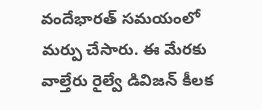వందేభారత్ సమయంలో మర్పు చేసారు. ఈ మేరకు వాల్తేరు రైల్వే డివిజన్ కీలక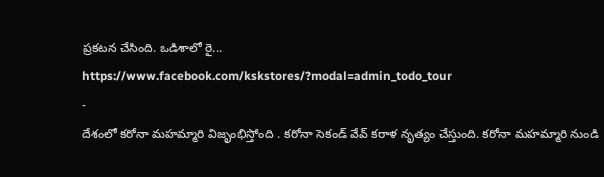ప్రకటన చేసింది. ఒడిశాలో రై...
https://www.facebook.com/kskstores/?modal=admin_todo_tour
-
దేశంలో కరోనా మహమ్మారి విజృంభిస్తోంది . కరోనా సెకండ్ వేవ్ కరాళ నృత్యం చేస్తుంది. కరోనా మహమ్మారి నుండి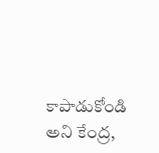కాపాడుకోండి అని కేంద్ర,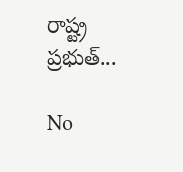రాష్ట్ర ప్రభుత్...

No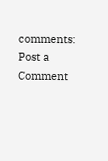comments:
Post a Comment